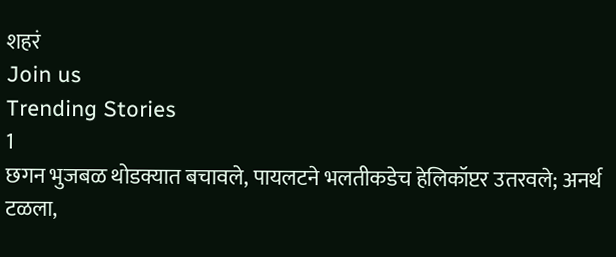शहरं
Join us
Trending Stories
1
छगन भुजबळ थोडक्यात बचावले, पायलटने भलतीकडेच हेलिकॉप्टर उतरवले; अनर्थ टळला,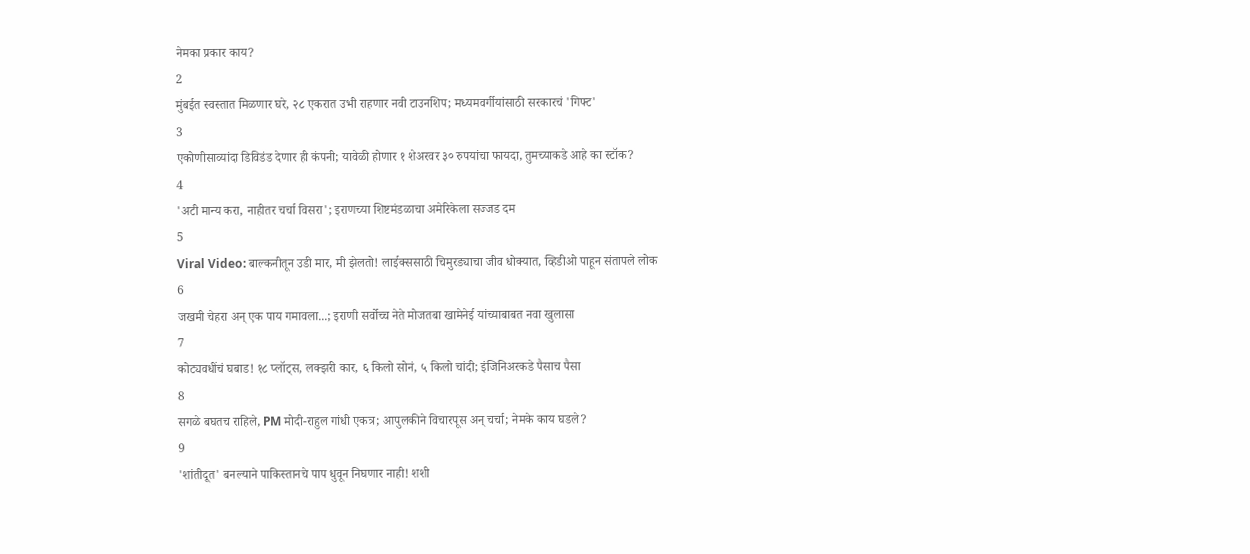नेमका प्रकार काय?
2
मुंबईत स्वस्तात मिळणार घरे, २८ एकरात उभी राहणार नवी टाउनशिप; मध्यमवर्गीयांसाठी सरकारचं 'गिफ्ट'
3
एकोणीसाव्यांदा डिविडंड देणार ही कंपनी; यावेळी होणार १ शेअरवर ३० रुपयांचा फायदा, तुमच्याकडे आहे का स्टॉक?
4
'अटी मान्य करा, नाहीतर चर्चा विसरा'; इराणच्या शिष्टमंडळाचा अमेरिकेला सज्जड दम
5
Viral Video: बाल्कनीतून उडी मार, मी झेलतो! लाईक्ससाठी चिमुरड्याचा जीव धोक्यात, व्हिडीओ पाहून संतापले लोक
6
जखमी चेहरा अन् एक पाय गमावला...; इराणी सर्वोच्च नेते मोजतबा खामेनेई यांच्याबाबत नवा खुलासा
7
कोट्यवधींचं घबाड! १८ प्लॉट्स, लक्झरी कार, ६ किलो सोनं, ५ किलो चांदी; इंजिनिअरकडे पैसाच पैसा
8
सगळे बघतच राहिले, PM मोदी-राहुल गांधी एकत्र; आपुलकीने विचारपूस अन् चर्चा; नेमके काय घडले?
9
'शांतीदूत' बनल्याने पाकिस्तानचे पाप धुवून निघणार नाही! शशी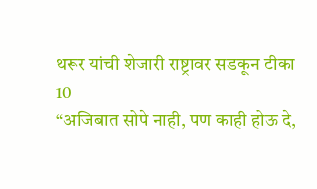थरूर यांची शेजारी राष्ट्रावर सडकून टीका
10
“अजिबात सोपे नाही, पण काही होऊ दे,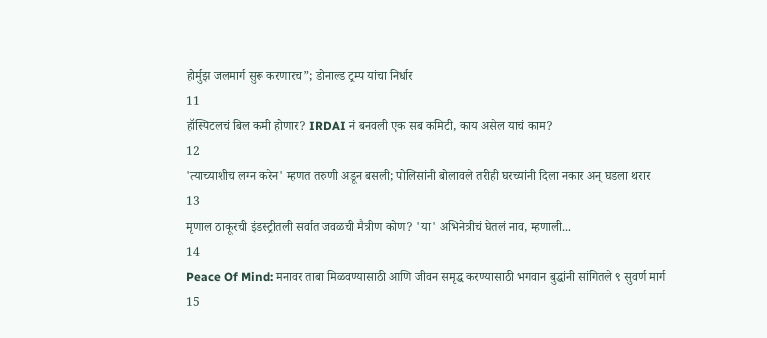होर्मुझ जलमार्ग सुरू करणारच”; डोनाल्ड ट्रम्प यांचा निर्धार
11
हॉस्पिटलचं बिल कमी होणार? IRDAI नं बनवली एक सब कमिटी, काय असेल याचं काम?
12
'त्याच्याशीच लग्न करेन' म्हणत तरुणी अडून बसली; पोलिसांनी बोलावले तरीही घरच्यांनी दिला नकार अन् घडला थरार
13
मृणाल ठाकूरची इंडस्ट्रीतली सर्वात जवळची मैत्रीण कोण? 'या' अभिनेत्रीचं घेतलं नाव, म्हणाली...
14
Peace Of Mind: मनावर ताबा मिळवण्यासाठी आणि जीवन समृद्ध करण्यासाठी भगवान बुद्धांनी सांगितले ९ सुवर्ण मार्ग
15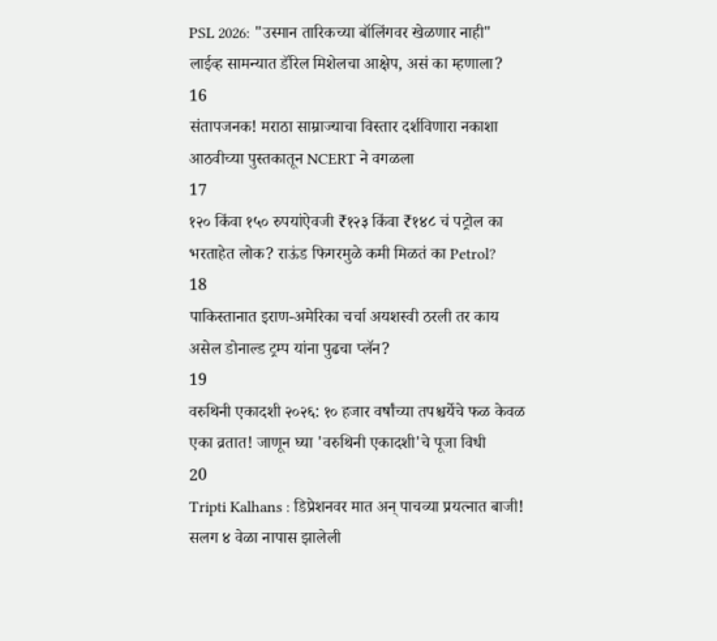PSL 2026: "उस्मान तारिकच्या बॉलिंगवर खेळणार नाही" लाईव्ह सामन्यात डॅरिल मिशेलचा आक्षेप, असं का म्हणाला?
16
संतापजनक! मराठा साम्राज्याचा विस्तार दर्शविणारा नकाशा आठवीच्या पुस्तकातून NCERT ने वगळला
17
१२० किंवा १५० रुपयांऐवजी ₹१२३ किंवा ₹१४८ चं पट्रोल का भरताहेत लोक? राऊंड फिगरमुळे कमी मिळतं का Petrol?
18
पाकिस्तानात इराण-अमेरिका चर्चा अयशस्वी ठरली तर काय असेल डोनाल्ड ट्रम्प यांना पुढचा प्लॅन?
19
वरुथिनी एकादशी २०२६: १० हजार वर्षांच्या तपश्चर्येचे फळ केवळ एका व्रतात! जाणून घ्या 'वरुथिनी एकादशी'चे पूजा विधी
20
Tripti Kalhans : डिप्रेशनवर मात अन् पाचव्या प्रयत्नात बाजी! सलग ४ वेळा नापास झालेली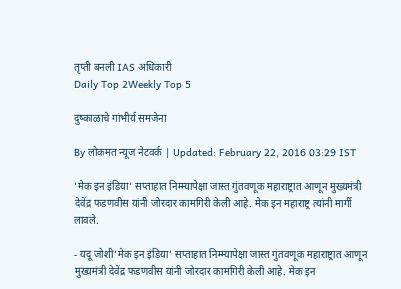तृप्ती बनली IAS अधिकारी
Daily Top 2Weekly Top 5

दुष्काळाचे गांभीर्य समजेना

By लोकमत न्यूज नेटवर्क | Updated: February 22, 2016 03:29 IST

‘मेक इन इंडिया’ सप्ताहात निम्म्यापेक्षा जास्त गुंतवणूक महाराष्ट्रात आणून मुख्यमंत्री देवेंद्र फडणवीस यांनी जोरदार कामगिरी केली आहे. मेक इन महाराष्ट्र त्यांनी मार्गी लावले.

- यदू जोशी‘मेक इन इंडिया’ सप्ताहात निम्म्यापेक्षा जास्त गुंतवणूक महाराष्ट्रात आणून मुख्यमंत्री देवेंद्र फडणवीस यांनी जोरदार कामगिरी केली आहे. मेक इन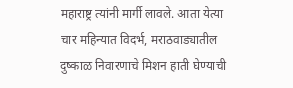महाराष्ट्र त्यांनी मार्गी लावले. आता येत्या चार महिन्यात विदर्भ, मराठवाड्यातील दुष्काळ निवारणाचे मिशन हाती घेण्याची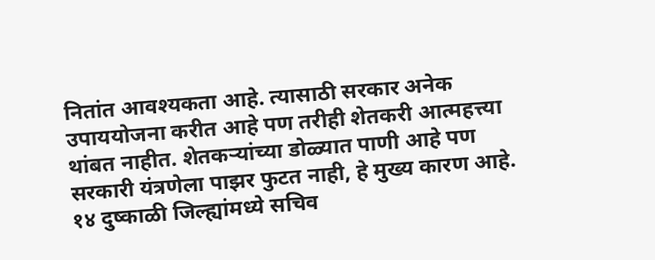नितांत आवश्यकता आहे. त्यासाठी सरकार अनेक उपाययोजना करीत आहे पण तरीही शेतकरी आत्महत्त्या थांबत नाहीत. शेतकऱ्यांच्या डोळ्यात पाणी आहे पण सरकारी यंत्रणेला पाझर फुटत नाही, हे मुख्य कारण आहे. १४ दुष्काळी जिल्ह्यांमध्ये सचिव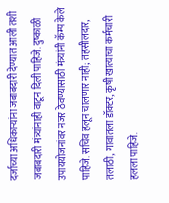दर्जाच्या अधिकाऱ्यांना जबाबदारी देण्यात आली तशी जबाबदारी मंत्र्यांनाही वाटून दिली पाहिजे. दुष्काळी उपाययोजनांवर नजर ठेवण्यासाठी मंत्र्यांनी कॅम्प केले पाहिजे. सचिव हलून चालणार नाही; तहसीलदार, तलाठी, गावातला डॉक्टर, कृषी खात्याचा कर्मचारी हलला पाहिजे.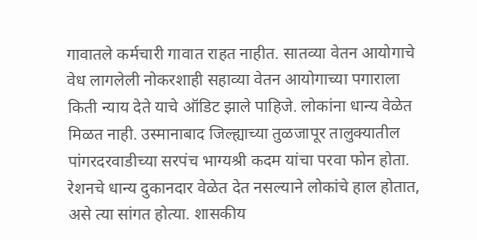गावातले कर्मचारी गावात राहत नाहीत. सातव्या वेतन आयोगाचे वेध लागलेली नोकरशाही सहाव्या वेतन आयोगाच्या पगाराला किती न्याय देते याचे ऑडिट झाले पाहिजे. लोकांना धान्य वेळेत मिळत नाही. उस्मानाबाद जिल्ह्याच्या तुळजापूर तालुक्यातील पांगरदरवाडीच्या सरपंच भाग्यश्री कदम यांचा परवा फोन होता. रेशनचे धान्य दुकानदार वेळेत देत नसल्याने लोकांचे हाल होतात, असे त्या सांगत होत्या. शासकीय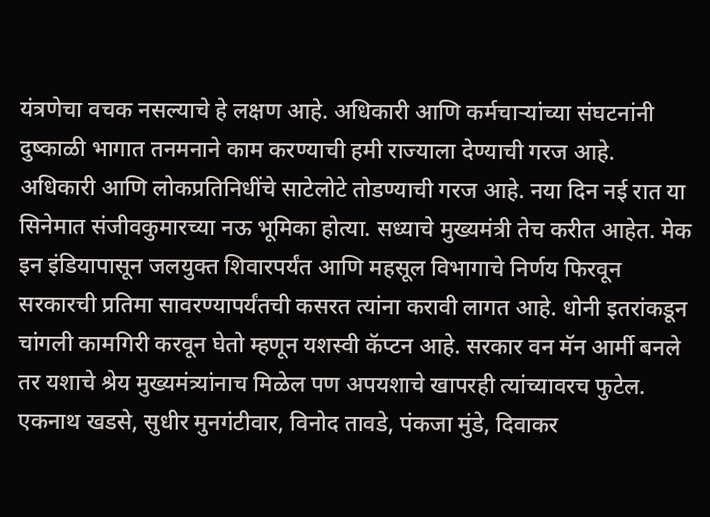यंत्रणेचा वचक नसल्याचे हे लक्षण आहे. अधिकारी आणि कर्मचाऱ्यांच्या संघटनांनी दुष्काळी भागात तनमनाने काम करण्याची हमी राज्याला देण्याची गरज आहे. अधिकारी आणि लोकप्रतिनिधींचे साटेलोटे तोडण्याची गरज आहे. नया दिन नई रात या सिनेमात संजीवकुमारच्या नऊ भूमिका होत्या. सध्याचे मुख्यमंत्री तेच करीत आहेत. मेक इन इंडियापासून जलयुक्त शिवारपर्यंत आणि महसूल विभागाचे निर्णय फिरवून सरकारची प्रतिमा सावरण्यापर्यंतची कसरत त्यांना करावी लागत आहे. धोनी इतरांकडून चांगली कामगिरी करवून घेतो म्हणून यशस्वी कॅप्टन आहे. सरकार वन मॅन आर्मी बनले तर यशाचे श्रेय मुख्यमंत्र्यांनाच मिळेल पण अपयशाचे खापरही त्यांच्यावरच फुटेल. एकनाथ खडसे, सुधीर मुनगंटीवार, विनोद तावडे, पंकजा मुंडे, दिवाकर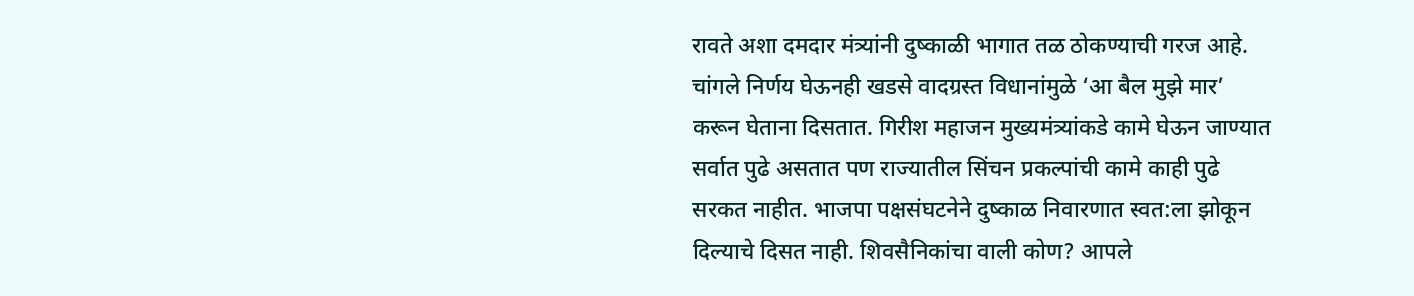रावते अशा दमदार मंत्र्यांनी दुष्काळी भागात तळ ठोकण्याची गरज आहे. चांगले निर्णय घेऊनही खडसे वादग्रस्त विधानांमुळे ‘आ बैल मुझे मार’ करून घेताना दिसतात. गिरीश महाजन मुख्यमंत्र्यांकडे कामे घेऊन जाण्यात सर्वात पुढे असतात पण राज्यातील सिंचन प्रकल्पांची कामे काही पुढे सरकत नाहीत. भाजपा पक्षसंघटनेने दुष्काळ निवारणात स्वत:ला झोकून दिल्याचे दिसत नाही. शिवसैनिकांचा वाली कोण? आपले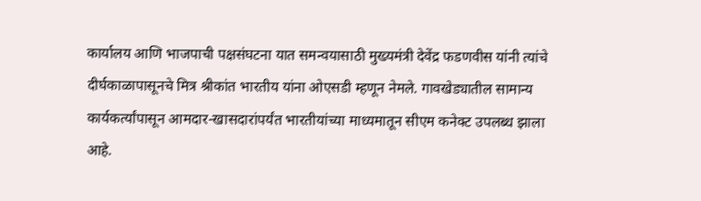कार्यालय आणि भाजपाची पक्षसंघटना यात समन्वयासाठी मुख्यमंत्री देवेंद्र फडणवीस यांनी त्यांचे दीर्घकाळापासूनचे मित्र श्रीकांत भारतीय यांना ओएसडी म्हणून नेमले. गावखेड्यातील सामान्य कार्यकर्त्यांपासून आमदार-खासदारांपर्यंत भारतीयांच्या माध्यमातून सीएम कनेक्ट उपलब्ध झाला आहे.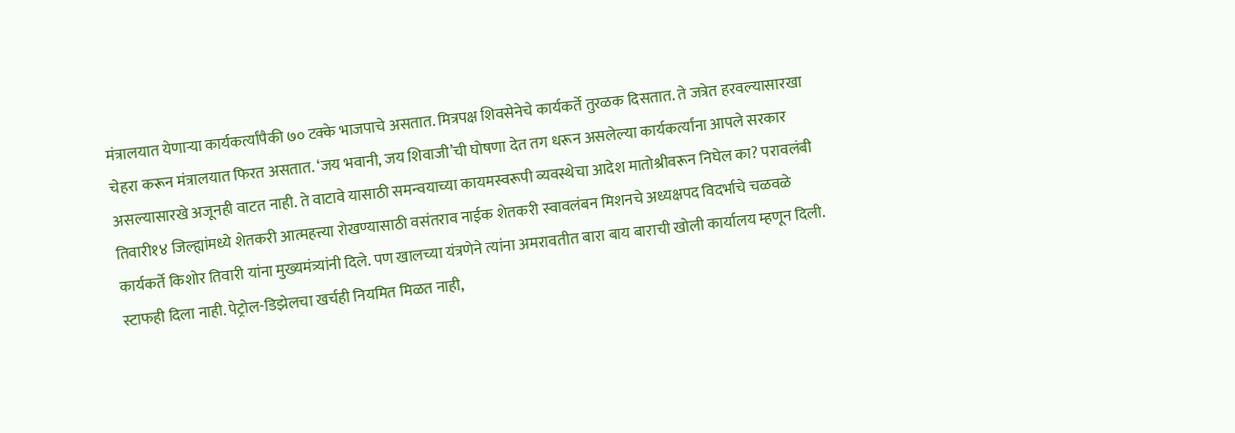मंत्रालयात येणाऱ्या कार्यकर्त्यांपैकी ७० टक्के भाजपाचे असतात. मित्रपक्ष शिवसेनेचे कार्यकर्ते तुरळक दिसतात. ते जत्रेत हरवल्यासारखा चेहरा करून मंत्रालयात फिरत असतात. ‘जय भवानी, जय शिवाजी’ची घोषणा देत तग धरून असलेल्या कार्यकर्त्यांना आपले सरकार असल्यासारखे अजूनही वाटत नाही. ते वाटावे यासाठी समन्वयाच्या कायमस्वरूपी व्यवस्थेचा आदेश मातोश्रीवरून निघेल का? परावलंबी तिवारी१४ जिल्ह्यांमध्ये शेतकरी आत्महत्त्या रोखण्यासाठी वसंतराव नाईक शेतकरी स्वावलंबन मिशनचे अध्यक्षपद विदर्भाचे चळवळे कार्यकर्ते किशोर तिवारी यांना मुख्यमंत्र्यांनी दिले. पण खालच्या यंत्रणेने त्यांना अमरावतीत बारा बाय बाराची खोली कार्यालय म्हणून दिली. स्टाफही दिला नाही. पेट्रोल-डिझेलचा खर्चही नियमित मिळत नाही,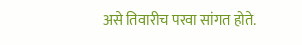असे तिवारीच परवा सांगत होते.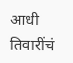आधी तिवारींचं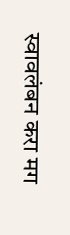स्वावलंबन करा मग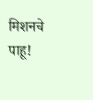मिशनचे पाहू!